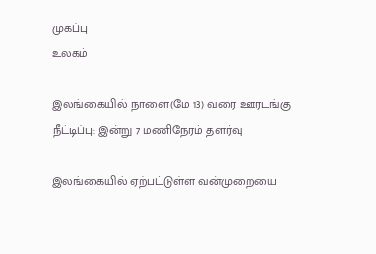முகப்பு
உலகம்

இலங்கையில் நாளை(மே 13) வரை ஊரடங்கு நீட்டிப்பு: இன்று 7 மணிநேரம் தளர்வு

இலங்கையில் ஏற்பட்டுள்ள வன்முறையை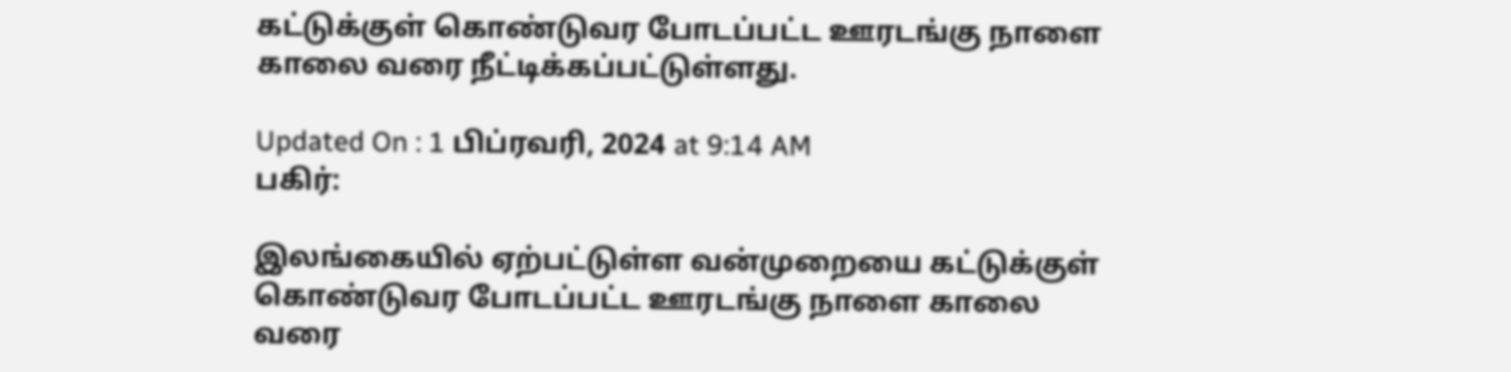கட்டுக்குள் கொண்டுவர போடப்பட்ட ஊரடங்கு நாளை காலை வரை நீட்டிக்கப்பட்டுள்ளது.

Updated On : 1 பிப்ரவரி, 2024 at 9:14 AM
பகிர்:

இலங்கையில் ஏற்பட்டுள்ள வன்முறையை கட்டுக்குள் கொண்டுவர போடப்பட்ட ஊரடங்கு நாளை காலை வரை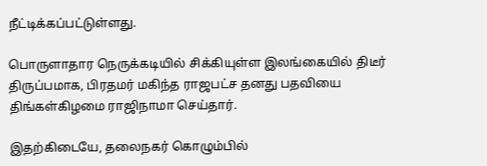நீட்டிக்கப்பட்டுள்ளது.

பொருளாதார நெருக்கடியில் சிக்கியுள்ள இலங்கையில் திடீர் திருப்பமாக, பிரதமர் மகிந்த ராஜபட்ச தனது பதவியை திங்கள்கிழமை ராஜிநாமா செய்தார்.

இதற்கிடையே, தலைநகர் கொழும்பில்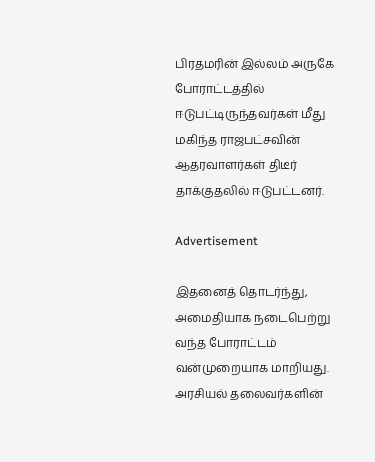பிரதமரின் இல்லம் அருகே போராட்டத்தில் ஈடுபட்டிருந்தவர்கள் மீது மகிந்த ராஜபட்சவின் ஆதரவாளர்கள் திடீர் தாக்குதலில் ஈடுபட்டனர்.

Advertisement

இதனைத் தொடர்ந்து, அமைதியாக நடைபெற்று வந்த போராட்டம் வன்முறையாக மாறியது. அரசியல் தலைவர்களின்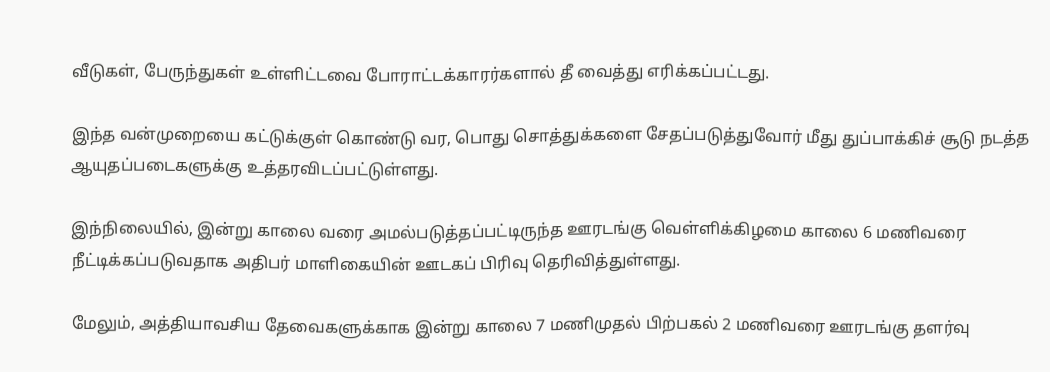வீடுகள், பேருந்துகள் உள்ளிட்டவை போராட்டக்காரர்களால் தீ வைத்து எரிக்கப்பட்டது.

இந்த வன்முறையை கட்டுக்குள் கொண்டு வர, பொது சொத்துக்களை சேதப்படுத்துவோர் மீது துப்பாக்கிச் சூடு நடத்த ஆயுதப்படைகளுக்கு உத்தரவிடப்பட்டுள்ளது.

இந்நிலையில், இன்று காலை வரை அமல்படுத்தப்பட்டிருந்த ஊரடங்கு வெள்ளிக்கிழமை காலை 6 மணிவரை நீட்டிக்கப்படுவதாக அதிபர் மாளிகையின் ஊடகப் பிரிவு தெரிவித்துள்ளது.

மேலும், அத்தியாவசிய தேவைகளுக்காக இன்று காலை 7 மணிமுதல் பிற்பகல் 2 மணிவரை ஊரடங்கு தளர்வு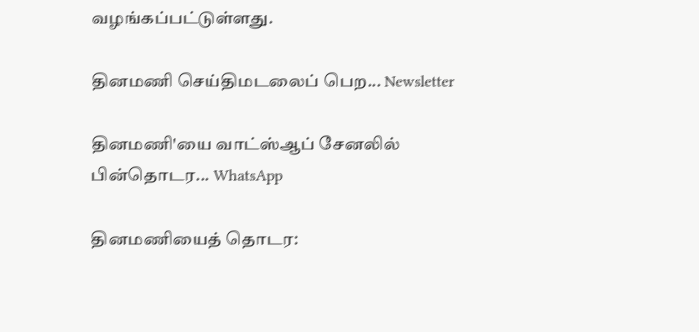வழங்கப்பட்டுள்ளது.

தினமணி செய்திமடலைப் பெற... Newsletter

தினமணி'யை வாட்ஸ்ஆப் சேனலில் பின்தொடர... WhatsApp

தினமணியைத் தொடர: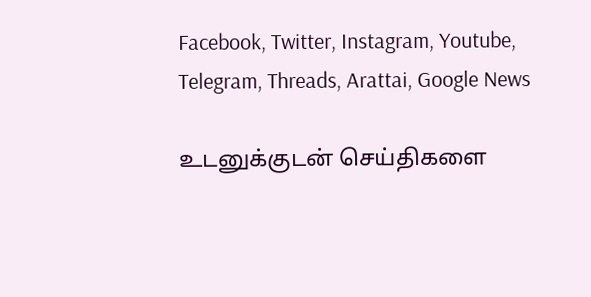Facebook, Twitter, Instagram, Youtube, Telegram, Threads, Arattai, Google News

உடனுக்குடன் செய்திகளை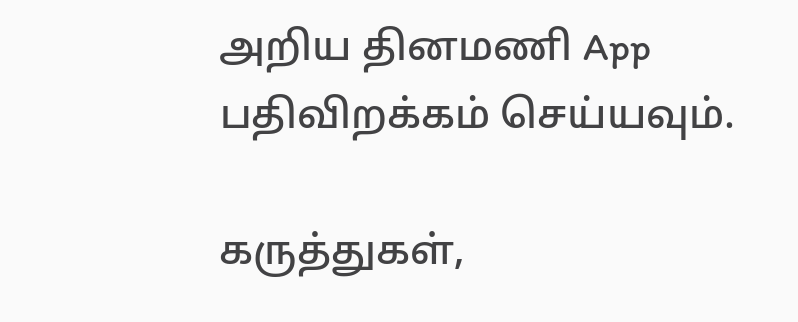அறிய தினமணி App பதிவிறக்கம் செய்யவும்.

கருத்துகள்,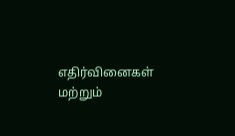எதிர்வினைகள் மற்றும்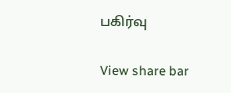பகிர்வு

View share bar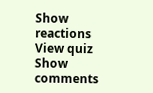Show reactions
View quiz
Show comments